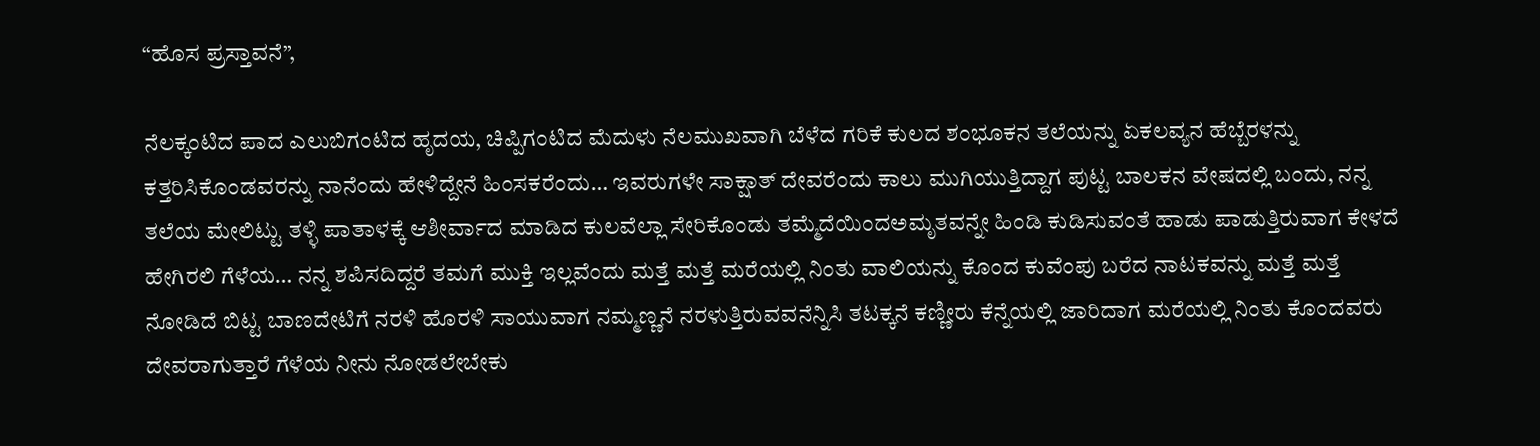“ಹೊಸ ಪ್ರಸ್ತಾವನೆ”,

ನೆಲಕ್ಕಂಟಿದ ಪಾದ ಎಲುಬಿಗಂಟಿದ ಹೃದಯ, ಚಿಪ್ಪಿಗಂಟಿದ ಮೆದುಳು ನೆಲಮುಖವಾಗಿ ಬೆಳೆದ ಗರಿಕೆ ಕುಲದ ಶಂಭೂಕನ ತಲೆಯನ್ನು ಏಕಲವ್ಯನ ಹೆಬ್ಬೆರಳನ್ನು ಕತ್ತರಿಸಿಕೊಂಡವರನ್ನು ನಾನೆಂದು ಹೇಳಿದ್ದೇನೆ ಹಿಂಸಕರೆಂದು… ಇವರುಗಳೇ ಸಾಕ್ಷಾತ್ ದೇವರೆಂದು ಕಾಲು ಮುಗಿಯುತ್ತಿದ್ದಾಗ ಪುಟ್ಟ ಬಾಲಕನ ವೇಷದಲ್ಲಿ ಬಂದು, ನನ್ನ ತಲೆಯ ಮೇಲಿಟ್ಟು ತಳ್ಳಿ ಪಾತಾಳಕ್ಕೆ ಆಶೀರ್ವಾದ ಮಾಡಿದ ಕುಲವೆಲ್ಲಾ ಸೇರಿಕೊಂಡು ತಮ್ಮೆದೆಯಿಂದಅಮೃತವನ್ನೇ ಹಿಂಡಿ ಕುಡಿಸುವಂತೆ ಹಾಡು ಪಾಡುತ್ತಿರುವಾಗ ಕೇಳದೆ ಹೇಗಿರಲಿ ಗೆಳೆಯ… ನನ್ನ ಶಪಿಸದಿದ್ದರೆ ತಮಗೆ ಮುಕ್ತಿ ಇಲ್ಲವೆಂದು ಮತ್ತೆ ಮತ್ತೆ ಮರೆಯಲ್ಲಿ ನಿಂತು ವಾಲಿಯನ್ನು ಕೊಂದ ಕುವೆಂಪು ಬರೆದ ನಾಟಕವನ್ನು ಮತ್ತೆ ಮತ್ತೆ ನೋಡಿದೆ ಬಿಟ್ಟ ಬಾಣದೇಟಿಗೆ ನರಳಿ ಹೊರಳಿ ಸಾಯುವಾಗ ನಮ್ಮಣ್ಣನೆ ನರಳುತ್ತಿರುವವನೆನ್ನಿಸಿ ತಟಕ್ಕನೆ ಕಣ್ಣೀರು ಕೆನ್ನೆಯಲ್ಲಿ ಜಾರಿದಾಗ ಮರೆಯಲ್ಲಿ ನಿಂತು ಕೊಂದವರು ದೇವರಾಗುತ್ತಾರೆ ಗೆಳೆಯ ನೀನು ನೋಡಲೇಬೇಕು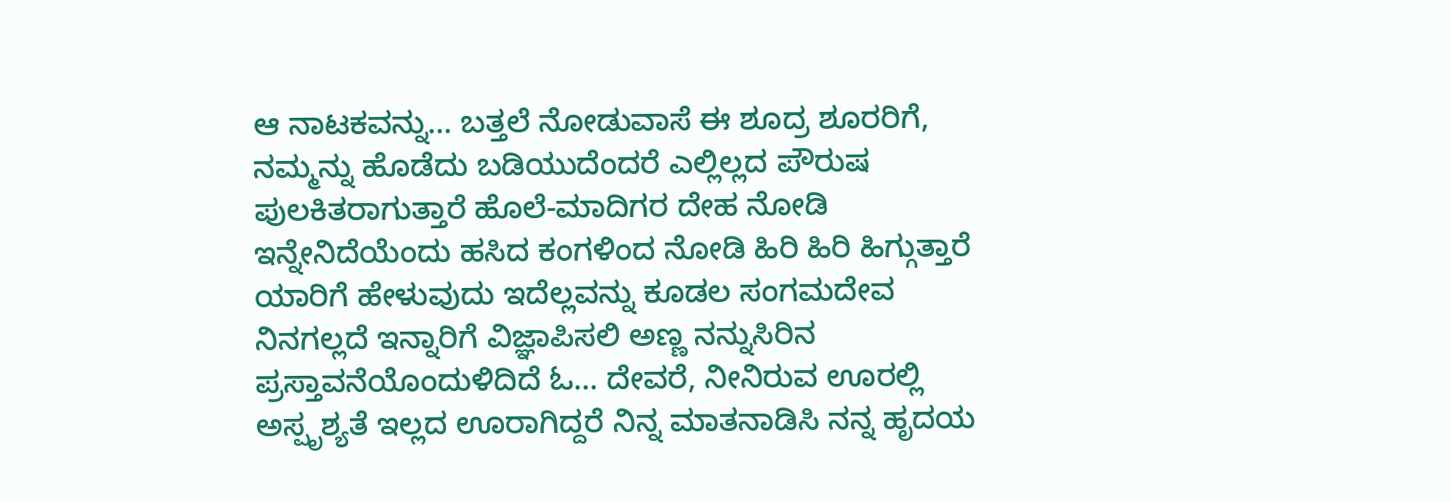ಆ ನಾಟಕವನ್ನು… ಬತ್ತಲೆ ನೋಡುವಾಸೆ ಈ ಶೂದ್ರ ಶೂರರಿಗೆ, ನಮ್ಮನ್ನು ಹೊಡೆದು ಬಡಿಯುದೆಂದರೆ ಎಲ್ಲಿಲ್ಲದ ಪೌರುಷ ಪುಲಕಿತರಾಗುತ್ತಾರೆ ಹೊಲೆ-ಮಾದಿಗರ ದೇಹ ನೋಡಿ ಇನ್ನೇನಿದೆಯೆಂದು ಹಸಿದ ಕಂಗಳಿಂದ ನೋಡಿ ಹಿರಿ ಹಿರಿ ಹಿಗ್ಗುತ್ತಾರೆ ಯಾರಿಗೆ ಹೇಳುವುದು ಇದೆಲ್ಲವನ್ನು ಕೂಡಲ ಸಂಗಮದೇವ ನಿನಗಲ್ಲದೆ ಇನ್ನಾರಿಗೆ ವಿಜ್ಞಾಪಿಸಲಿ ಅಣ್ಣ ನನ್ನುಸಿರಿನ ಪ್ರಸ್ತಾವನೆಯೊಂದುಳಿದಿದೆ ಓ… ದೇವರೆ, ನೀನಿರುವ ಊರಲ್ಲಿ ಅಸ್ಪೃಶ್ಯತೆ ಇಲ್ಲದ ಊರಾಗಿದ್ದರೆ ನಿನ್ನ ಮಾತನಾಡಿಸಿ ನನ್ನ ಹೃದಯ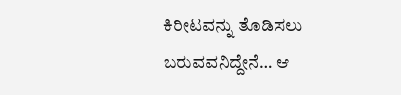ಕಿರೀಟವನ್ನು ತೊಡಿಸಲು ಬರುವವನಿದ್ದೇನೆ… ಆ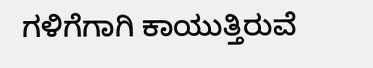ಗಳಿಗೆಗಾಗಿ ಕಾಯುತ್ತಿರುವೆ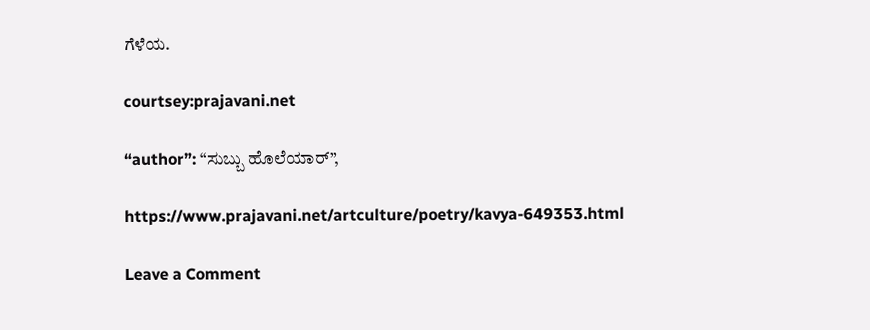ಗೆಳೆಯ.

courtsey:prajavani.net

“author”: “ಸುಬ್ಬು ಹೊಲೆಯಾರ್”,

https://www.prajavani.net/artculture/poetry/kavya-649353.html

Leave a Comment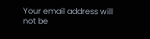Your email address will not be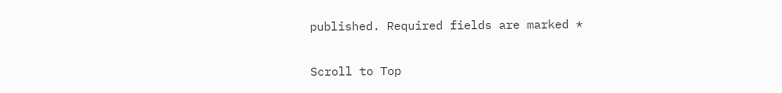published. Required fields are marked *

Scroll to Top